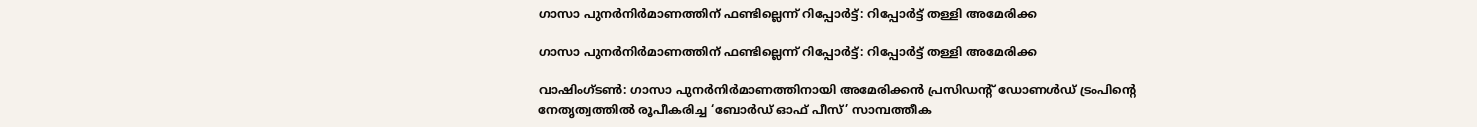ഗാസാ പുനര്‍നിര്‍മാണത്തിന് ഫണ്ടില്ലെന്ന് റിപ്പോര്‍ട്ട്: റിപ്പോര്‍ട്ട് തള്ളി അമേരിക്ക

ഗാസാ പുനര്‍നിര്‍മാണത്തിന് ഫണ്ടില്ലെന്ന് റിപ്പോര്‍ട്ട്: റിപ്പോര്‍ട്ട് തള്ളി അമേരിക്ക

വാഷിംഗ്ടണ്‍: ഗാസാ പുനര്‍നിര്‍മാണത്തിനായി അമേരിക്കന്‍ പ്രസിഡന്റ് ഡോണള്‍ഡ് ട്രംപിന്റെ നേതൃത്വത്തില്‍ രൂപീകരിച്ച ‘ബോര്‍ഡ് ഓഫ് പീസ്’ സാമ്പത്തീക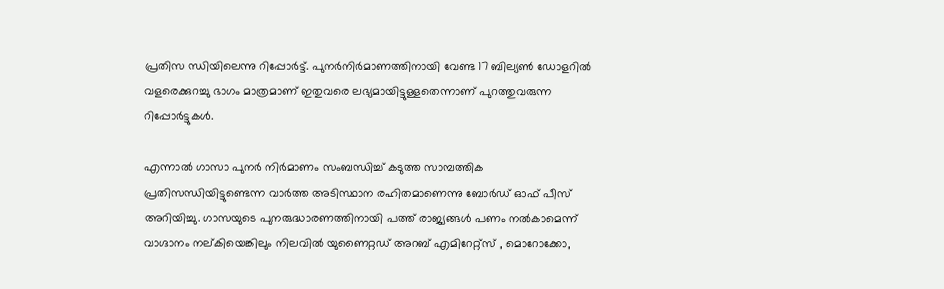പ്രതിസ ന്ധിയിലെന്നു റിപ്പോര്‍ട്ട്. പുനര്‍നിര്‍മാണത്തിനായി വേണ്ട 17 ബില്യണ്‍ ഡോളറില്‍ വളരെക്കുറച്ചു ഭാഗം മാത്രമാണ് ഇതുവരെ ലഭ്യമായിട്ടുള്ളതെന്നാണ് പുറത്തുവരുന്ന റിപ്പോര്‍ട്ടുകള്‍.

എന്നാല്‍ ഗാസാ പുനര്‍ നിര്‍മാണം സംബന്ധിച്ച് കടുത്ത സാമ്പത്തിക പ്രതിസന്ധിയിട്ടുണ്ടെന്ന വാര്‍ത്ത അടിസ്ഥാന രഹിതമാണെന്നു ബോര്‍ഡ് ഓഫ് പീസ് അറിയിച്ചു. ഗാസയുടെ പുനരുദ്ധാരണത്തിനായി പത്ത് രാജ്യങ്ങള്‍ പണം നല്‍കാമെന്ന് വാഗ്ദാനം നല്കിയെങ്കിലും നിലവില്‍ യുണൈറ്റഡ് അറബ് എമിറേറ്റ്‌സ് , മൊറോക്കോ,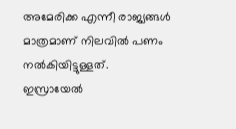അമേരിക്ക എന്നീ രാജ്യങ്ങള്‍ മാത്രമാണ് നിലവില്‍ പണം നല്‍കിയിട്ടുള്ളത്.
ഇസ്രായേല്‍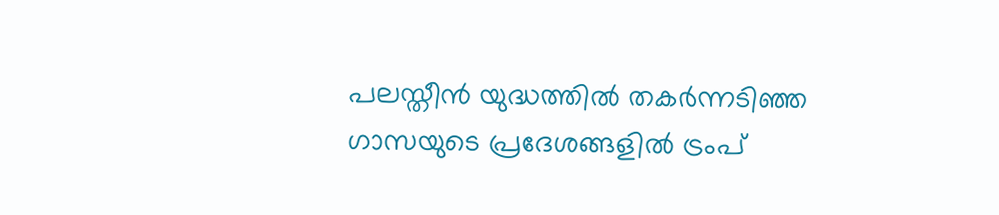പലസ്തീന്‍ യുദ്ധത്തില്‍ തകര്‍ന്നടിഞ്ഞ ഗാസയുടെ പ്രദേശങ്ങളില്‍ ട്രംപ്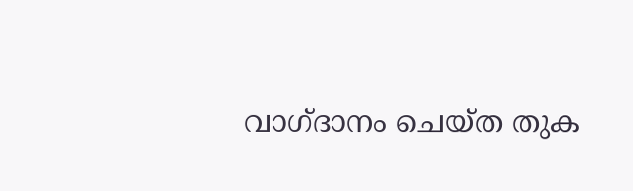വാഗ്ദാനം ചെയ്ത തുക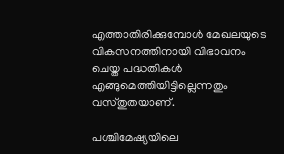എത്താതിരിക്കുമ്പോള്‍ മേഖലയുടെ വികസനത്തിനായി വിഭാവനം ചെയ്ത പദ്ധതികള്‍ എങ്ങുമെത്തിയിട്ടില്ലെന്നതും വസ്തുതയാണ്.

പശ്ചിമേഷ്യയിലെ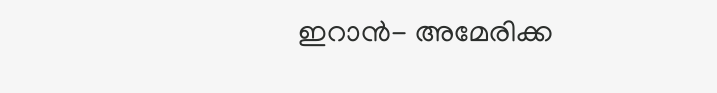ഇറാന്‍- അമേരിക്ക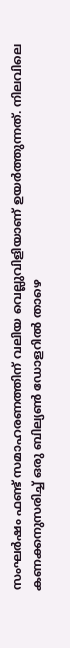സംഘര്‍ഷം ഫണ്ട് സമാഹരണത്തിന് വലിയ വെല്ലുവിളിയാണ് ഉയര്‍ത്തുന്നത്. നിലവിലെ കണക്കനുസരിച്ച് ഒരു ബില്യണ്‍ ഡോളറില്‍ താഴെ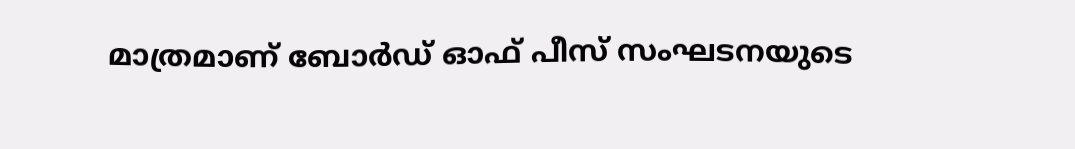മാത്രമാണ് ബോര്‍ഡ് ഓഫ് പീസ് സംഘടനയുടെ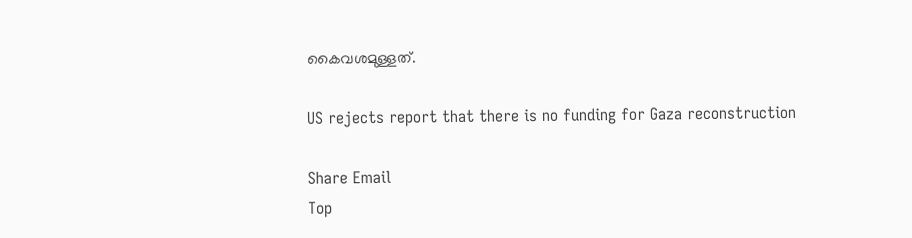കൈവശമുള്ളത്.

US rejects report that there is no funding for Gaza reconstruction

Share Email
Top